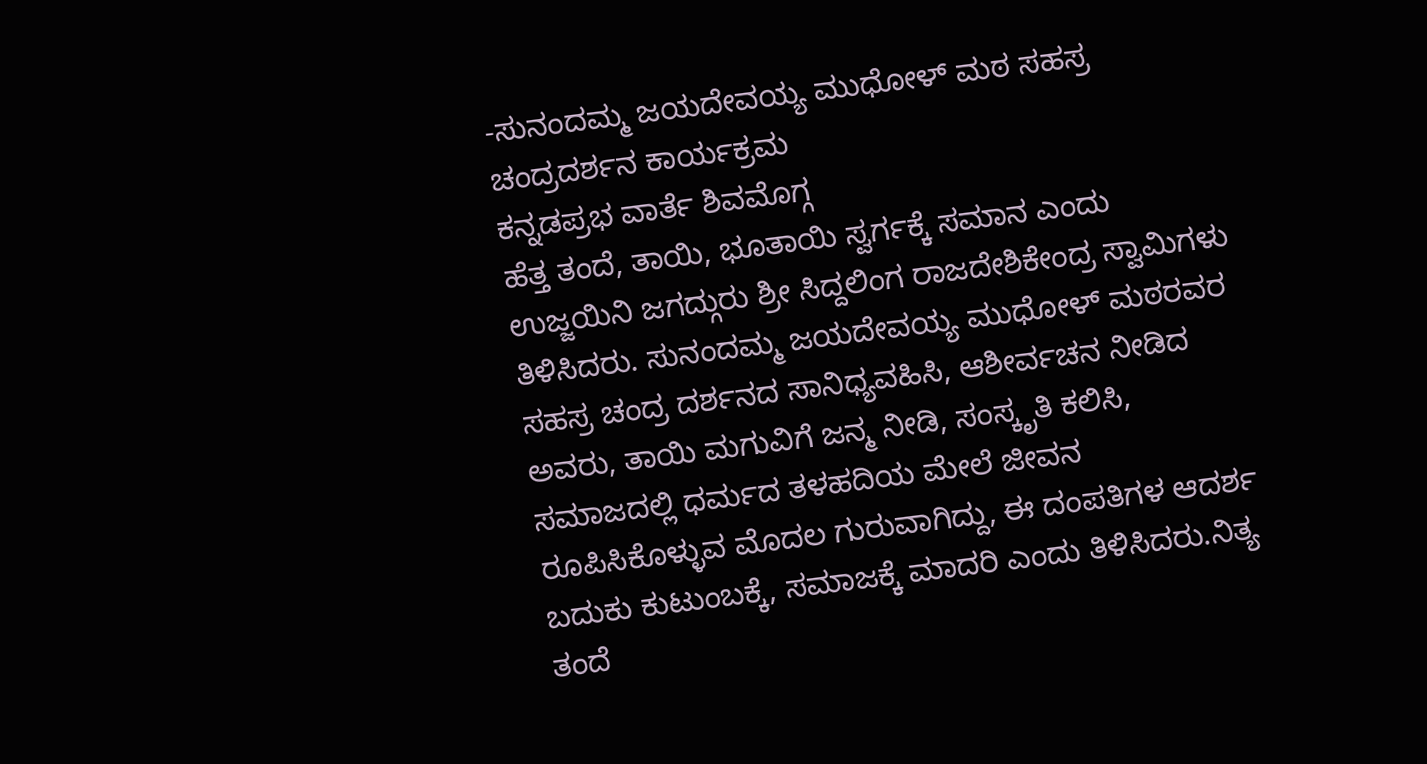-ಸುನಂದಮ್ಮ ಜಯದೇವಯ್ಯ ಮುಧೋಳ್ ಮಠ ಸಹಸ್ರ ಚಂದ್ರದರ್ಶನ ಕಾರ್ಯಕ್ರಮ
ಕನ್ನಡಪ್ರಭ ವಾರ್ತೆ ಶಿವಮೊಗ್ಗ
ಹೆತ್ತ ತಂದೆ, ತಾಯಿ, ಭೂತಾಯಿ ಸ್ವರ್ಗಕ್ಕೆ ಸಮಾನ ಎಂದು ಉಜ್ಜಯಿನಿ ಜಗದ್ಗುರು ಶ್ರೀ ಸಿದ್ದಲಿಂಗ ರಾಜದೇಶಿಕೇಂದ್ರ ಸ್ವಾಮಿಗಳು ತಿಳಿಸಿದರು. ಸುನಂದಮ್ಮ ಜಯದೇವಯ್ಯ ಮುಧೋಳ್ ಮಠರವರ ಸಹಸ್ರ ಚಂದ್ರ ದರ್ಶನದ ಸಾನಿಧ್ಯವಹಿಸಿ, ಆಶೀರ್ವಚನ ನೀಡಿದ ಅವರು, ತಾಯಿ ಮಗುವಿಗೆ ಜನ್ಮ ನೀಡಿ, ಸಂಸ್ಕೃತಿ ಕಲಿಸಿ, ಸಮಾಜದಲ್ಲಿ ಧರ್ಮದ ತಳಹದಿಯ ಮೇಲೆ ಜೀವನ ರೂಪಿಸಿಕೊಳ್ಳುವ ಮೊದಲ ಗುರುವಾಗಿದ್ದು, ಈ ದಂಪತಿಗಳ ಆದರ್ಶ ಬದುಕು ಕುಟುಂಬಕ್ಕೆ, ಸಮಾಜಕ್ಕೆ ಮಾದರಿ ಎಂದು ತಿಳಿಸಿದರು.ನಿತ್ಯ ತಂದೆ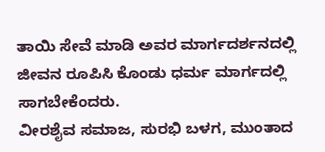ತಾಯಿ ಸೇವೆ ಮಾಡಿ ಅವರ ಮಾರ್ಗದರ್ಶನದಲ್ಲಿ ಜೀವನ ರೂಪಿಸಿ ಕೊಂಡು ಧರ್ಮ ಮಾರ್ಗದಲ್ಲಿ ಸಾಗಬೇಕೆಂದರು.
ವೀರಶೈವ ಸಮಾಜ, ಸುರಭಿ ಬಳಗ, ಮುಂತಾದ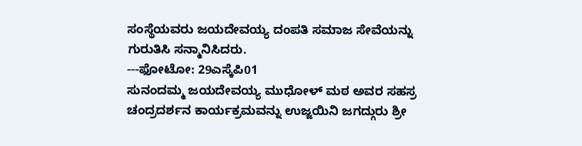ಸಂಸ್ಥೆಯವರು ಜಯದೇವಯ್ಯ ದಂಪತಿ ಸಮಾಜ ಸೇವೆಯನ್ನು ಗುರುತಿಸಿ ಸನ್ಮಾನಿಸಿದರು.
---ಫೋಟೋ: 29ಎಸ್ಕೆಪಿ01
ಸುನಂದಮ್ಮ ಜಯದೇವಯ್ಯ ಮುಧೋಳ್ ಮಠ ಅವರ ಸಹಸ್ರ ಚಂದ್ರದರ್ಶನ ಕಾರ್ಯಕ್ರಮವನ್ನು ಉಜ್ಜಯಿನಿ ಜಗದ್ಗುರು ಶ್ರೀ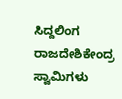ಸಿದ್ದಲಿಂಗ ರಾಜದೇಶಿಕೇಂದ್ರ ಸ್ವಾಮಿಗಳು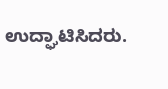ಉದ್ಘಾಟಿಸಿದರು.